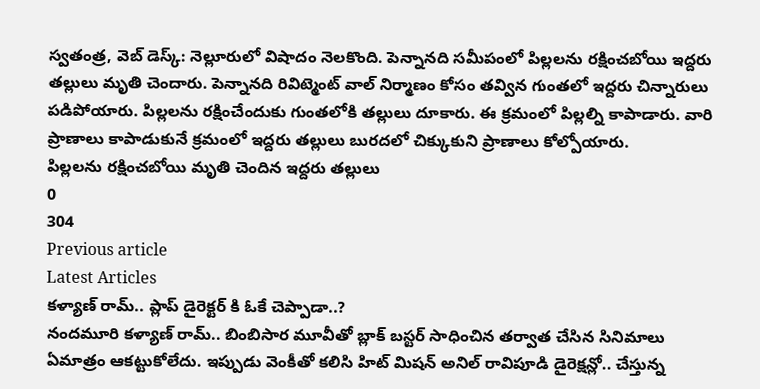స్వతంత్ర, వెబ్ డెస్క్: నెల్లూరులో విషాదం నెలకొంది. పెన్నానది సమీపంలో పిల్లలను రక్షించబోయి ఇద్దరు తల్లులు మృతి చెందారు. పెన్నానది రివిట్మెంట్ వాల్ నిర్మాణం కోసం తవ్విన గుంతలో ఇద్దరు చిన్నారులు పడిపోయారు. పిల్లలను రక్షించేందుకు గుంతలోకి తల్లులు దూకారు. ఈ క్రమంలో పిల్లల్ని కాపాడారు. వారి ప్రాణాలు కాపాడుకునే క్రమంలో ఇద్దరు తల్లులు బురదలో చిక్కుకుని ప్రాణాలు కోల్పోయారు.
పిల్లలను రక్షించబోయి మృతి చెందిన ఇద్దరు తల్లులు
0
304
Previous article
Latest Articles
కళ్యాణ్ రామ్.. ప్లాప్ డైరెక్టర్ కి ఓకే చెప్పాడా..?
నందమూరి కళ్యాణ్ రామ్.. బింబిసార మూవీతో బ్లాక్ బస్టర్ సాధించిన తర్వాత చేసిన సినిమాలు ఏమాత్రం ఆకట్టుకోలేదు. ఇప్పుడు వెంకీతో కలిసి హిట్ మిషన్ అనిల్ రావిపూడి డైరెక్షన్లో.. చేస్తున్న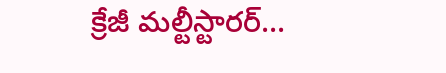క్రేజీ మల్టీస్టారర్...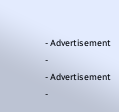- Advertisement -
- Advertisement -